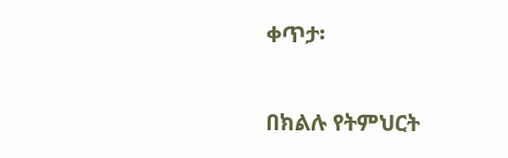ቀጥታ፡

በክልሉ የትምህርት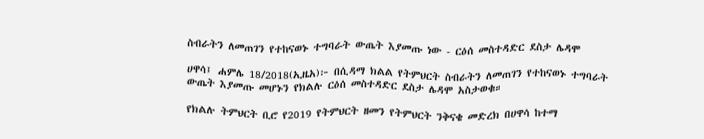ስብራትን ለመጠገን የተከናወኑ ተግባራት ውጤት እያመጡ ነው - ርዕሰ መስተዳድር ደስታ ሌዳሞ

ሀዋሳ፤ ሐምሌ 18/2018(ኢዜአ)፦ በሲዳማ ክልል የትምህርት ስብራትን ለመጠገን የተከናወኑ ተግባራት ውጤት እያመጡ መሆኑን የክልሉ ርዕሰ መስተዳድር ደስታ ሌዳሞ አስታወቁ።

የክልሉ ትምህርት ቢሮ የ2019 የትምህርት ዘመን የትምህርት ንቅናቄ መድረክ በሀዋሳ ከተማ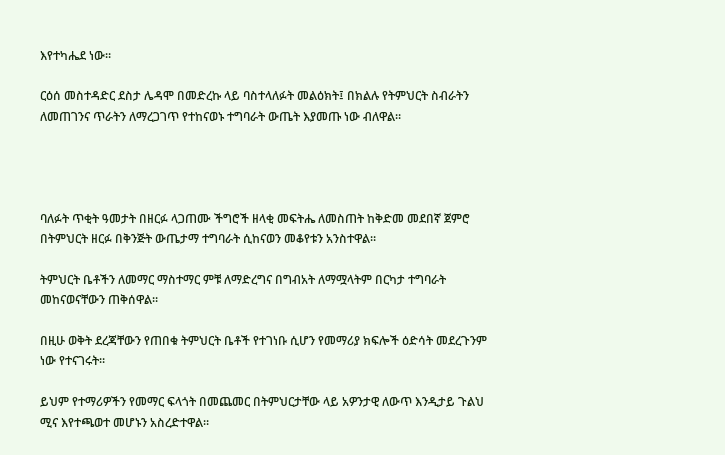እየተካሔደ ነው።

ርዕሰ መስተዳድር ደስታ ሌዳሞ በመድረኩ ላይ ባስተላለፉት መልዕክት፤ በክልሉ የትምህርት ስብራትን ለመጠገንና ጥራትን ለማረጋገጥ የተከናወኑ ተግባራት ውጤት እያመጡ ነው ብለዋል።




ባለፉት ጥቂት ዓመታት በዘርፉ ላጋጠሙ ችግሮች ዘላቂ መፍትሔ ለመስጠት ከቅድመ መደበኛ ጀምሮ በትምህርት ዘርፉ በቅንጅት ውጤታማ ተግባራት ሲከናወን መቆየቱን አንስተዋል።

ትምህርት ቤቶችን ለመማር ማስተማር ምቹ ለማድረግና በግብአት ለማሟላትም በርካታ ተግባራት መከናወናቸውን ጠቅሰዋል።

በዚሁ ወቅት ደረጃቸውን የጠበቁ ትምህርት ቤቶች የተገነቡ ሲሆን የመማሪያ ክፍሎች ዕድሳት መደረጉንም ነው የተናገሩት።

ይህም የተማሪዎችን የመማር ፍላጎት በመጨመር በትምህርታቸው ላይ አዎንታዊ ለውጥ እንዲታይ ጉልህ ሚና እየተጫወተ መሆኑን አስረድተዋል።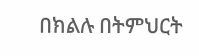በክልሉ በትምህርት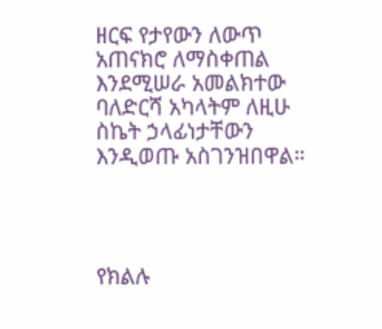ዘርፍ የታየውን ለውጥ አጠናክሮ ለማስቀጠል እንደሚሠራ አመልክተው ባለድርሻ አካላትም ለዚሁ ስኬት ኃላፊነታቸውን እንዲወጡ አስገንዝበዋል።




የክልሉ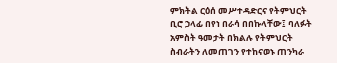ምክትል ርዕሰ መሥተዳድርና የትምህርት ቢሮ ኃላፊ በየነ በራሳ በበኩላቸው፤ ባለፉት አምስት ዓመታት በክልሉ የትምህርት ስብራትን ለመጠገን የተከናወኑ ጠንካራ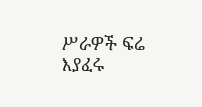ሥራዎች ፍሬ እያፈሩ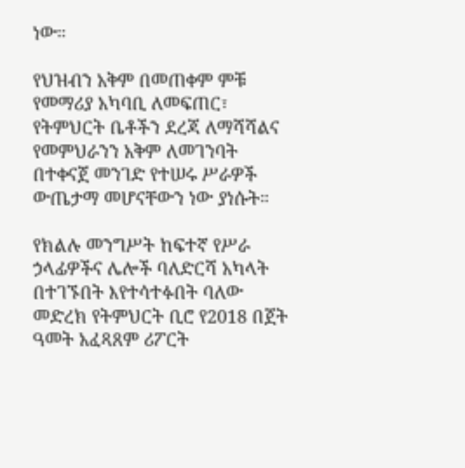ነው።

የህዝብን አቅም በመጠቀም ምቹ የመማሪያ አካባቢ ለመፍጠር፣ የትምህርት ቤቶችን ደረጃ ለማሻሻልና የመምህራንን አቅም ለመገንባት በተቀናጀ መንገድ የተሠሩ ሥራዎች ውጤታማ መሆናቸውን ነው ያነሱት።

የክልሉ መንግሥት ከፍተኛ የሥራ ኃላፊዎችና ሌሎች ባለድርሻ አካላት በተገኙበት እየተሳተፉበት ባለው መድረክ የትምህርት ቢሮ የ2018 በጀት ዓመት አፈጻጸም ሪፖርት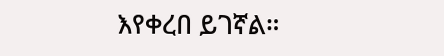እየቀረበ ይገኛል።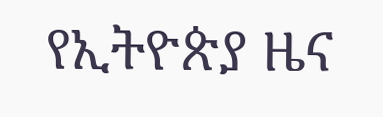የኢትዮጵያ ዜና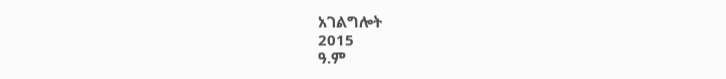አገልግሎት
2015
ዓ.ም